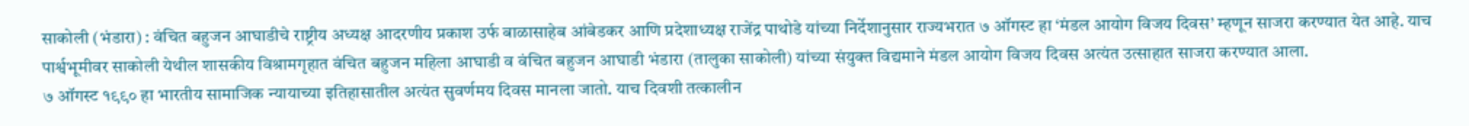साकोली (भंडारा) : वंचित बहुजन आघाडीचे राष्ट्रीय अध्यक्ष आदरणीय प्रकाश उर्फ बाळासाहेब आंबेडकर आणि प्रदेशाध्यक्ष राजेंद्र पाथोडे यांच्या निर्देशानुसार राज्यभरात ७ ऑगस्ट हा ‘मंडल आयोग विजय दिवस’ म्हणून साजरा करण्यात येत आहे. याच पार्श्वभूमीवर साकोली येथील शासकीय विश्रामगृहात वंचित बहुजन महिला आघाडी व वंचित बहुजन आघाडी भंडारा (तालुका साकोली) यांच्या संयुक्त विद्यमाने मंडल आयोग विजय दिवस अत्यंत उत्साहात साजरा करण्यात आला.
७ ऑगस्ट १९९० हा भारतीय सामाजिक न्यायाच्या इतिहासातील अत्यंत सुवर्णमय दिवस मानला जातो. याच दिवशी तत्कालीन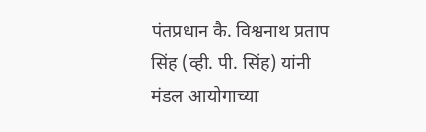पंतप्रधान कै. विश्वनाथ प्रताप सिंह (व्ही. पी. सिंह) यांनी मंडल आयोगाच्या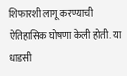शिफारशी लागू करण्याची ऐतिहासिक घोषणा केली होती. या धाडसी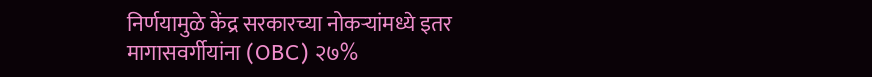निर्णयामुळे केंद्र सरकारच्या नोकऱ्यांमध्ये इतर मागासवर्गीयांना (OBC) २७%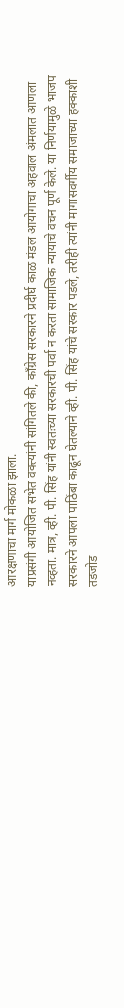आरक्षणाचा मार्ग मोकळा झाला.
याप्रसंगी आयोजित सभेत वक्त्यांनी सांगितले की, काँग्रेस सरकारने प्रदीर्घ काळ मंडल आयोगाचा अहवाल अंमलात आणला नव्हता. मात्र, व्ही. पी. सिंह यांनी स्वतःच्या सरकारची पर्वा न करता सामाजिक न्यायाचे वचन पूर्ण केले. या निर्णयामुळे भाजप सरकारने आपला पाठिंबा काढून घेतल्याने व्ही. पी. सिंह यांचे सरकार पडले, तरीही त्यांनी मागासवर्गीय समाजाच्या हक्काशी तडजोड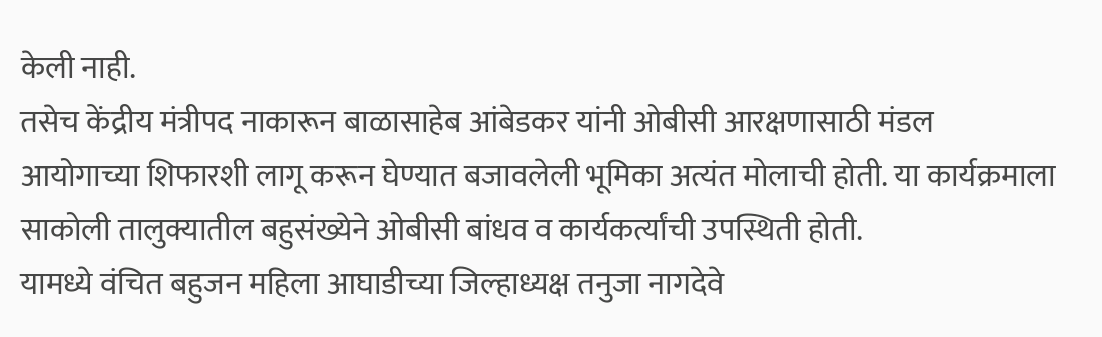केली नाही.
तसेच केंद्रीय मंत्रीपद नाकारून बाळासाहेब आंबेडकर यांनी ओबीसी आरक्षणासाठी मंडल आयोगाच्या शिफारशी लागू करून घेण्यात बजावलेली भूमिका अत्यंत मोलाची होती. या कार्यक्रमाला साकोली तालुक्यातील बहुसंख्येने ओबीसी बांधव व कार्यकर्त्यांची उपस्थिती होती.
यामध्ये वंचित बहुजन महिला आघाडीच्या जिल्हाध्यक्ष तनुजा नागदेवे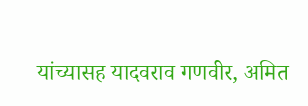यांच्यासह यादवराव गणवीर, अमित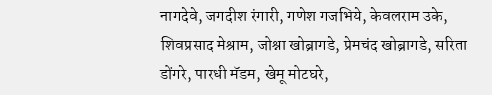नागदेवे, जगदीश रंगारी, गणेश गजभिये, केवलराम उके, शिवप्रसाद मेश्राम, जोश्ना खोब्रागडे, प्रेमचंद खोब्रागडे, सरिता डोंगरे, पारधी मॅडम, खेमू मोटघरे,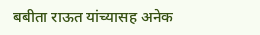बबीता राऊत यांच्यासह अनेक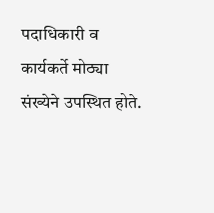पदाधिकारी व कार्यकर्ते मोठ्या संख्येने उपस्थित होते.